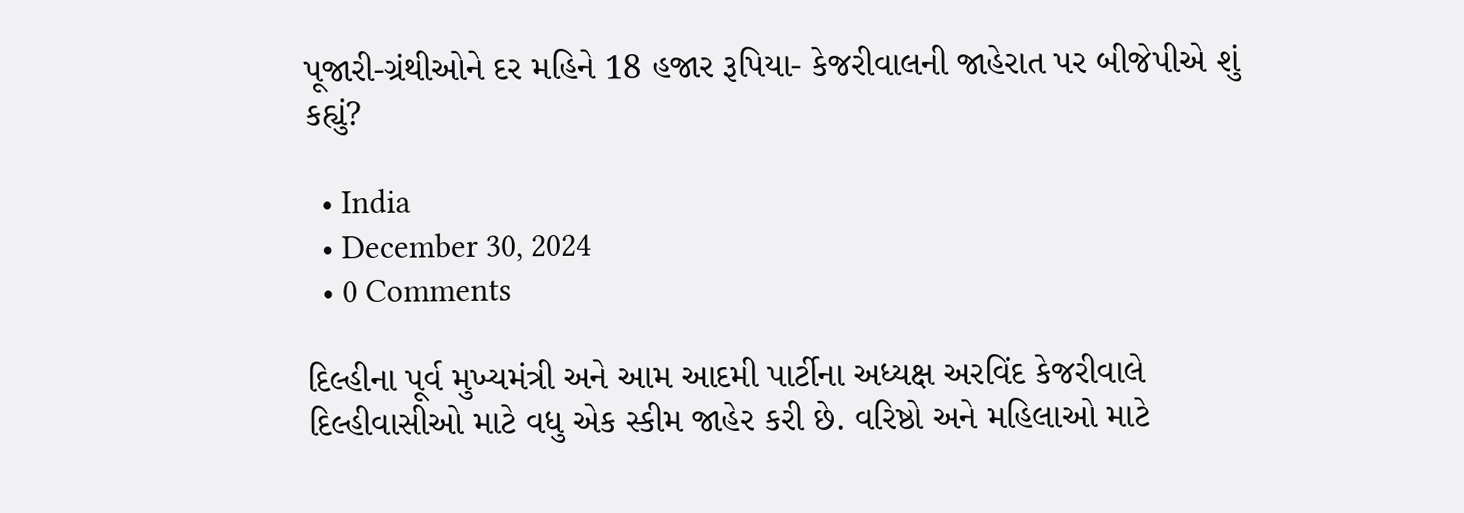પૂજારી-ગ્રંથીઓને દર મહિને 18 હજાર રૂપિયા- કેજરીવાલની જાહેરાત પર બીજેપીએ શું કહ્યું?

  • India
  • December 30, 2024
  • 0 Comments

દિલ્હીના પૂર્વ મુખ્યમંત્રી અને આમ આદમી પાર્ટીના અધ્યક્ષ અરવિંદ કેજરીવાલે દિલ્હીવાસીઓ માટે વધુ એક સ્કીમ જાહેર કરી છે. વરિષ્ઠો અને મહિલાઓ માટે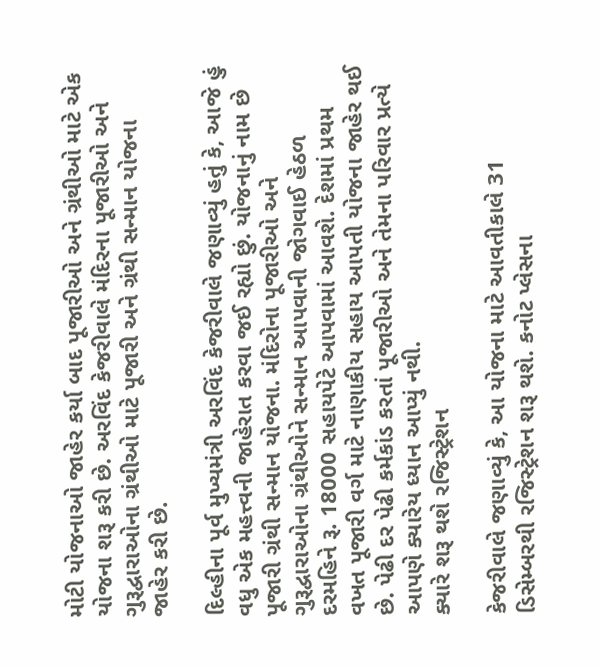મોટી યોજનાઓ જાહેર કર્યા બાદ પૂજારીઓ અને ગ્રંથીઓ માટે એક યોજના શરૂ કરી છે. અરવિંદ કેજરીવાલે મંદિરના પૂજારીઓ અને ગુરૂદ્વારાઓના ગ્રંથીઓ માટે પૂજારી અને ગ્રંથી સન્માન યોજના જાહેર કરી છે.

દિલ્હીના પૂર્વ મુખ્યમંત્રી અરવિંદ કેજરીવાલે જણાવ્યું હતું કે, આજે હું વધુ એક મહત્ત્વની જાહેરાત કરવા જઈ રહ્યો છું. યોજનાનું નામ છે પૂજારી ગ્રંથી સન્માન યોજના. મંદિરોના પૂજારીઓ અને ગુરૂદ્વારાઓના ગ્રંથીઓને સન્માન આપવાની જોગવાઈ હેઠળ દરમહિને રૂ. 18000 સહાયપેટે આપવામાં આવશે. દેશમાં પ્રથમ વખત પૂજારી વર્ગ માટે નાણાકીય સહાય આપતી યોજના જાહેર થઈ છે. પેઢી દર પેઢી કર્મકાંડ કરતાં પૂજારીઓ અને તેમના પરિવાર પ્રત્યે આપણે ક્યારેય ધ્યાન આપ્યું નથી.
ક્યારે શરૂ થશે રજિસ્ટ્રેશન

કેજરીવાલે જણાવ્યું કે, આ યોજના માટે આવતીકાલે 31 ડિસેમ્બરથી રજિસ્ટ્રેશન શરૂ થશે. કનોટ પ્લેસના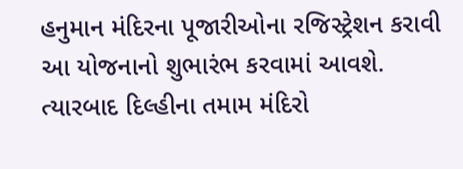હનુમાન મંદિરના પૂજારીઓના રજિસ્ટ્રેશન કરાવી આ યોજનાનો શુભારંભ કરવામાં આવશે. ત્યારબાદ દિલ્હીના તમામ મંદિરો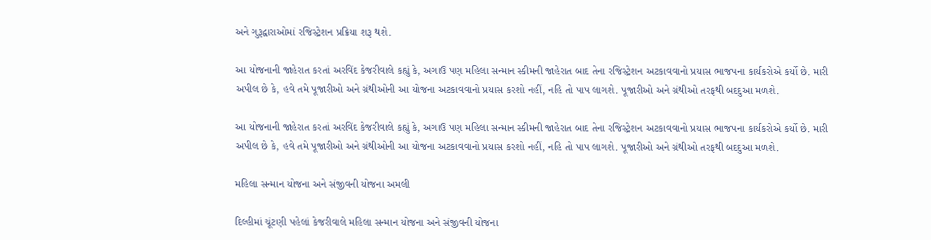અને ગુરૂદ્વારાઓમાં રજિસ્ટ્રેશન પ્રક્રિયા શરૂ થશે.

આ યોજનાની જાહેરાત કરતાં અરવિંદ કેજરીવાલે કહ્યું કે, અગાઉ પણ મહિલા સન્માન સ્કીમની જાહેરાત બાદ તેના રજિસ્ટ્રેશન અટકાવવાનો પ્રયાસ ભાજપના કાર્યકરોએ કર્યો છે. મારી અપીલ છે કે, હવે તમે પૂજારીઓ અને ગ્રંથીઓની આ યોજના અટકાવવાનો પ્રયાસ કરશો નહીં, નહિ તો પાપ લાગશે. પૂજારીઓ અને ગ્રંથીઓ તરફથી બદદુઆ મળશે.

આ યોજનાની જાહેરાત કરતાં અરવિંદ કેજરીવાલે કહ્યું કે, અગાઉ પણ મહિલા સન્માન સ્કીમની જાહેરાત બાદ તેના રજિસ્ટ્રેશન અટકાવવાનો પ્રયાસ ભાજપના કાર્યકરોએ કર્યો છે. મારી અપીલ છે કે, હવે તમે પૂજારીઓ અને ગ્રંથીઓની આ યોજના અટકાવવાનો પ્રયાસ કરશો નહીં, નહિ તો પાપ લાગશે. પૂજારીઓ અને ગ્રંથીઓ તરફથી બદદુઆ મળશે.

મહિલા સન્માન યોજના અને સંજીવની યોજના અમલી

દિલ્હીમાં ચૂંટણી પહેલાં કેજરીવાલે મહિલા સન્માન યોજના અને સંજીવની યોજના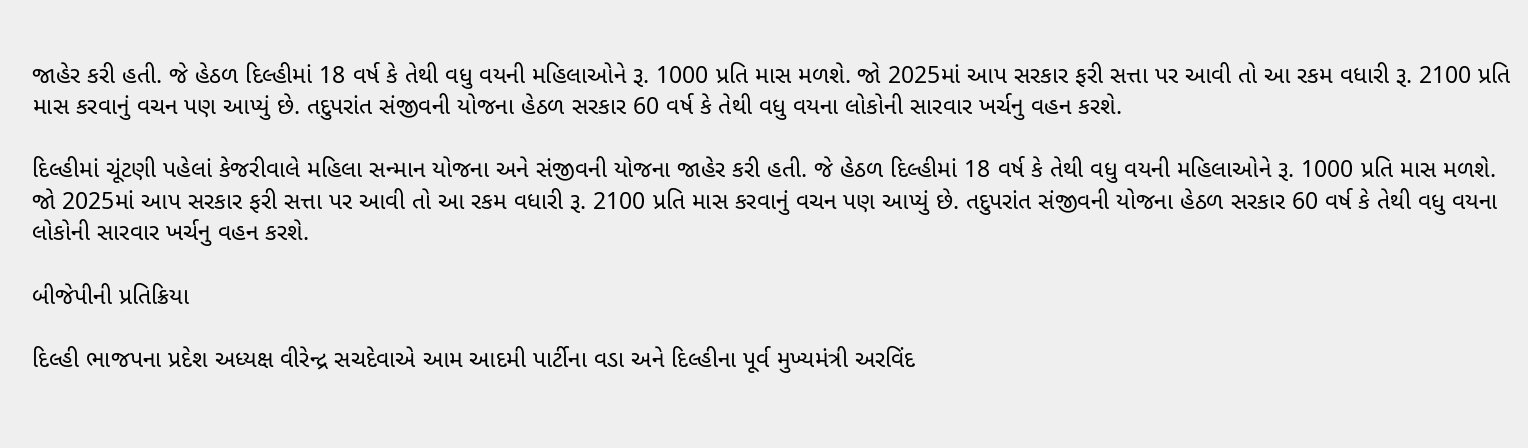જાહેર કરી હતી. જે હેઠળ દિલ્હીમાં 18 વર્ષ કે તેથી વધુ વયની મહિલાઓને રૂ. 1000 પ્રતિ માસ મળશે. જો 2025માં આપ સરકાર ફરી સત્તા પર આવી તો આ રકમ વધારી રૂ. 2100 પ્રતિ માસ કરવાનું વચન પણ આપ્યું છે. તદુપરાંત સંજીવની યોજના હેઠળ સરકાર 60 વર્ષ કે તેથી વધુ વયના લોકોની સારવાર ખર્ચનુ વહન કરશે.

દિલ્હીમાં ચૂંટણી પહેલાં કેજરીવાલે મહિલા સન્માન યોજના અને સંજીવની યોજના જાહેર કરી હતી. જે હેઠળ દિલ્હીમાં 18 વર્ષ કે તેથી વધુ વયની મહિલાઓને રૂ. 1000 પ્રતિ માસ મળશે. જો 2025માં આપ સરકાર ફરી સત્તા પર આવી તો આ રકમ વધારી રૂ. 2100 પ્રતિ માસ કરવાનું વચન પણ આપ્યું છે. તદુપરાંત સંજીવની યોજના હેઠળ સરકાર 60 વર્ષ કે તેથી વધુ વયના લોકોની સારવાર ખર્ચનુ વહન કરશે.

બીજેપીની પ્રતિક્રિયા

દિલ્હી ભાજપના પ્રદેશ અધ્યક્ષ વીરેન્દ્ર સચદેવાએ આમ આદમી પાર્ટીના વડા અને દિલ્હીના પૂર્વ મુખ્યમંત્રી અરવિંદ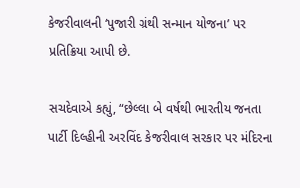કેજરીવાલની ‘પુજારી ગ્રંથી સન્માન યોજના’ પર પ્રતિક્રિયા આપી છે.

સચદેવાએ કહ્યું, “છેલ્લા બે વર્ષથી ભારતીય જનતા પાર્ટી દિલ્હીની અરવિંદ કેજરીવાલ સરકાર પર મંદિરના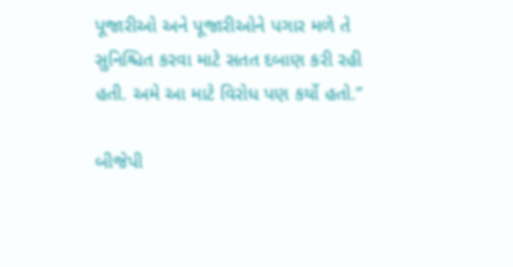પૂજારીઓ અને પૂજારીઓને પગાર મળે તે સુનિશ્ચિત કરવા માટે સતત દબાણ કરી રહી હતી. અમે આ માટે વિરોધ પણ કર્યો હતો.”

બીજેપી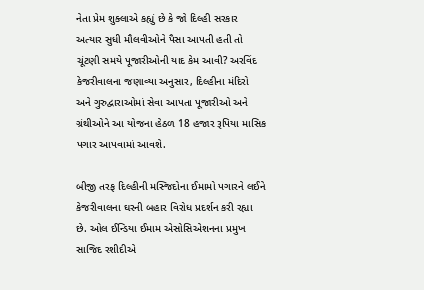નેતા પ્રેમ શુક્લાએ કહ્યું છે કે જો દિલ્હી સરકાર અત્યાર સુધી મૌલવીઓને પૈસા આપતી હતી તો ચૂંટણી સમયે પૂજારીઓની યાદ કેમ આવી? અરવિંદ કેજરીવાલના જણાવ્યા અનુસાર, દિલ્હીના મંદિરો અને ગુરુદ્વારાઓમાં સેવા આપતા પૂજારીઓ અને ગ્રંથીઓને આ યોજના હેઠળ 18 હજાર રૂપિયા માસિક પગાર આપવામાં આવશે.

બીજી તરફ દિલ્હીની મસ્જિદોના ઈમામો પગારને લઈને કેજરીવાલના ઘરની બહાર વિરોધ પ્રદર્શન કરી રહ્યા છે. ઓલ ઈન્ડિયા ઈમામ એસોસિએશનના પ્રમુખ સાજિદ રશીદીએ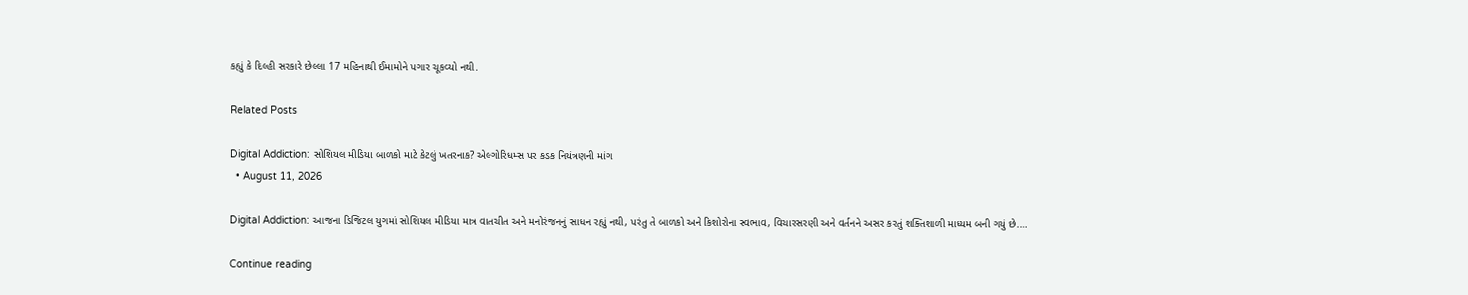કહ્યું કે દિલ્હી સરકારે છેલ્લા 17 મહિનાથી ઈમામોને પગાર ચૂકવ્યો નથી.

Related Posts

Digital Addiction: સોશિયલ મીડિયા બાળકો માટે કેટલું ખતરનાક? એલ્ગોરિધમ્સ પર કડક નિયંત્રણની માંગ
  • August 11, 2026

Digital Addiction: આજના ડિજિટલ યુગમાં સોશિયલ મીડિયા માત્ર વાતચીત અને મનોરંજનનું સાધન રહ્યું નથી, પરંતુ તે બાળકો અને કિશોરોના સ્વભાવ, વિચારસરણી અને વર્તનને અસર કરતું શક્તિશાળી માધ્યમ બની ગયું છે.…

Continue reading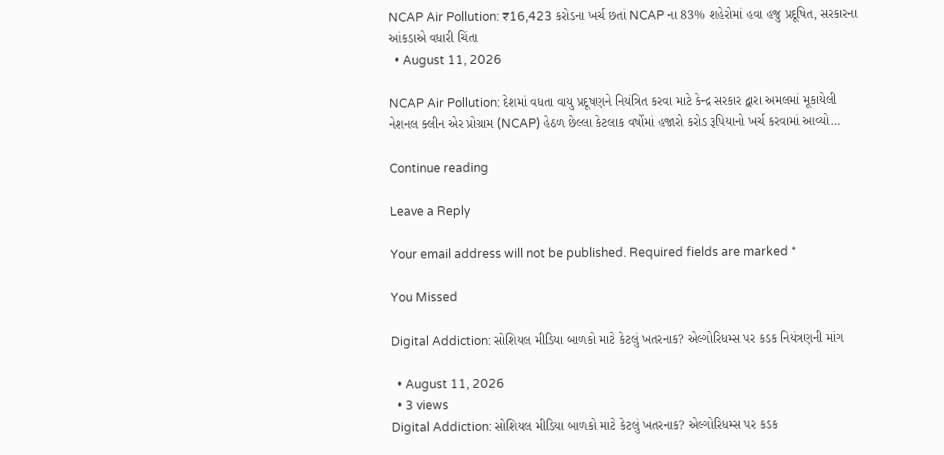NCAP Air Pollution: ₹16,423 કરોડના ખર્ચ છતાં NCAP ના 83% શહેરોમાં હવા હજુ પ્રદૂષિત, સરકારના આંકડાએ વધારી ચિંતા
  • August 11, 2026

NCAP Air Pollution: દેશમાં વધતા વાયુ પ્રદૂષણને નિયંત્રિત કરવા માટે કેન્દ્ર સરકાર દ્વારા અમલમાં મૂકાયેલી નેશનલ ક્લીન એર પ્રોગ્રામ (NCAP) હેઠળ છેલ્લા કેટલાક વર્ષોમાં હજારો કરોડ રૂપિયાનો ખર્ચ કરવામાં આવ્યો…

Continue reading

Leave a Reply

Your email address will not be published. Required fields are marked *

You Missed

Digital Addiction: સોશિયલ મીડિયા બાળકો માટે કેટલું ખતરનાક? એલ્ગોરિધમ્સ પર કડક નિયંત્રણની માંગ

  • August 11, 2026
  • 3 views
Digital Addiction: સોશિયલ મીડિયા બાળકો માટે કેટલું ખતરનાક? એલ્ગોરિધમ્સ પર કડક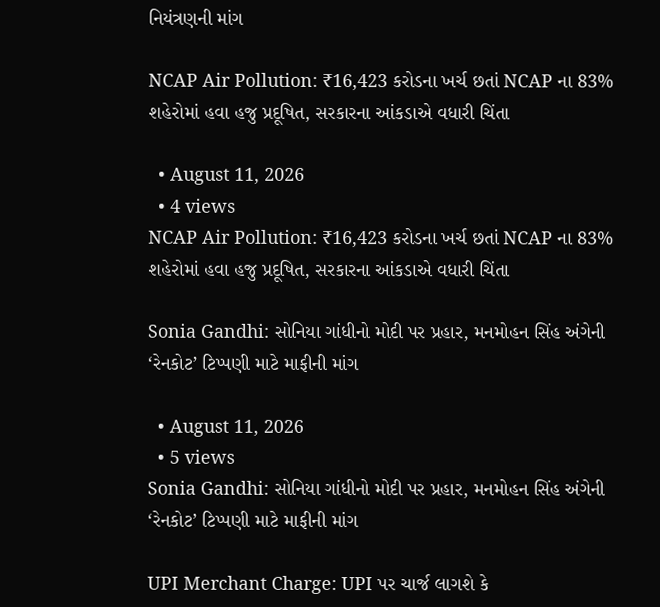નિયંત્રણની માંગ

NCAP Air Pollution: ₹16,423 કરોડના ખર્ચ છતાં NCAP ના 83% શહેરોમાં હવા હજુ પ્રદૂષિત, સરકારના આંકડાએ વધારી ચિંતા

  • August 11, 2026
  • 4 views
NCAP Air Pollution: ₹16,423 કરોડના ખર્ચ છતાં NCAP ના 83% શહેરોમાં હવા હજુ પ્રદૂષિત, સરકારના આંકડાએ વધારી ચિંતા

Sonia Gandhi: સોનિયા ગાંધીનો મોદી પર પ્રહાર, મનમોહન સિંહ અંગેની ‘રેનકોટ’ ટિપ્પણી માટે માફીની માંગ

  • August 11, 2026
  • 5 views
Sonia Gandhi: સોનિયા ગાંધીનો મોદી પર પ્રહાર, મનમોહન સિંહ અંગેની ‘રેનકોટ’ ટિપ્પણી માટે માફીની માંગ

UPI Merchant Charge: UPI પર ચાર્જ લાગશે કે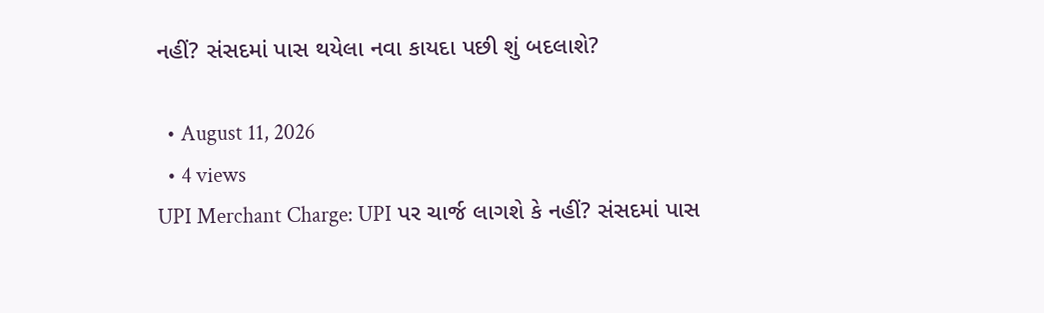નહીં? સંસદમાં પાસ થયેલા નવા કાયદા પછી શું બદલાશે?

  • August 11, 2026
  • 4 views
UPI Merchant Charge: UPI પર ચાર્જ લાગશે કે નહીં? સંસદમાં પાસ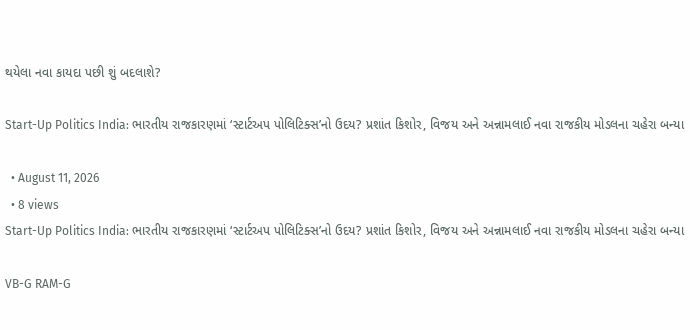થયેલા નવા કાયદા પછી શું બદલાશે?

Start-Up Politics India: ભારતીય રાજકારણમાં ‘સ્ટાર્ટઅપ પોલિટિક્સ’નો ઉદય? પ્રશાંત કિશોર, વિજય અને અન્નામલાઈ નવા રાજકીય મોડલના ચહેરા બન્યા

  • August 11, 2026
  • 8 views
Start-Up Politics India: ભારતીય રાજકારણમાં ‘સ્ટાર્ટઅપ પોલિટિક્સ’નો ઉદય? પ્રશાંત કિશોર, વિજય અને અન્નામલાઈ નવા રાજકીય મોડલના ચહેરા બન્યા

VB-G RAM-G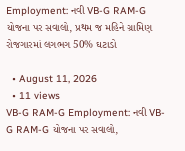Employment: નવી VB-G RAM-G યોજના પર સવાલો, પ્રથમ જ મહિને ગ્રામિણ રોજગારમાં લગભગ 50% ઘટાડો

  • August 11, 2026
  • 11 views
VB-G RAM-G Employment: નવી VB-G RAM-G યોજના પર સવાલો,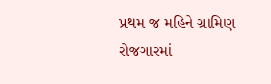પ્રથમ જ મહિને ગ્રામિણ રોજગારમાં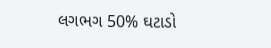લગભગ 50% ઘટાડો